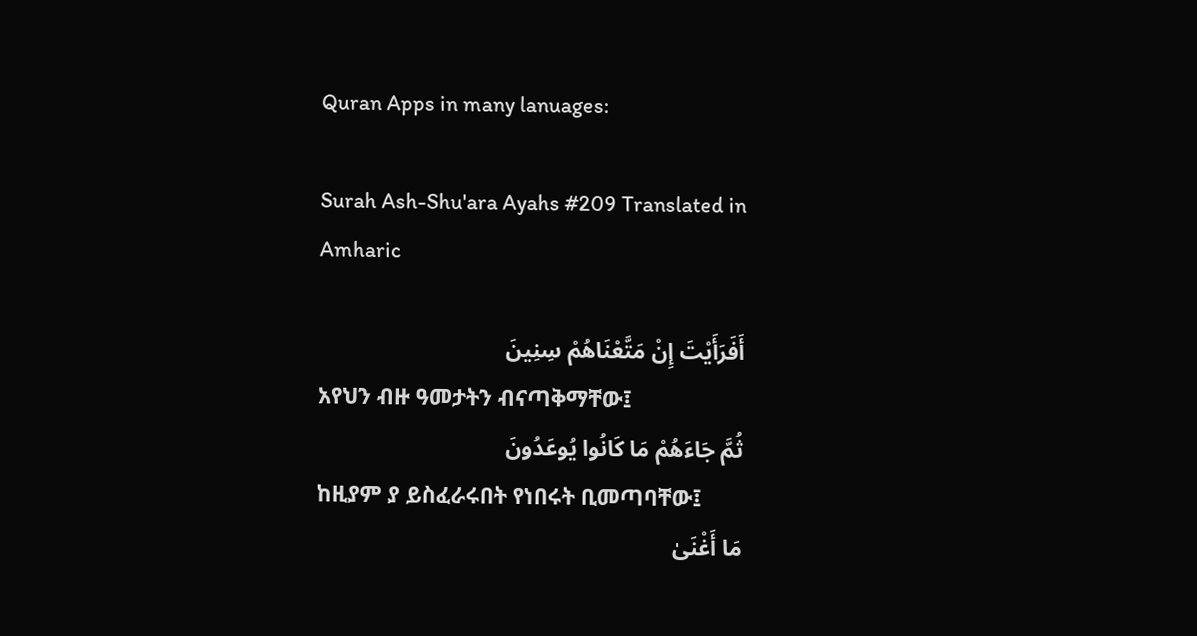Quran Apps in many lanuages:

Surah Ash-Shu'ara Ayahs #209 Translated in Amharic

أَفَرَأَيْتَ إِنْ مَتَّعْنَاهُمْ سِنِينَ
አየህን ብዙ ዓመታትን ብናጣቅማቸው፤
ثُمَّ جَاءَهُمْ مَا كَانُوا يُوعَدُونَ
ከዚያም ያ ይስፈራሩበት የነበሩት ቢመጣባቸው፤
مَا أَغْنَىٰ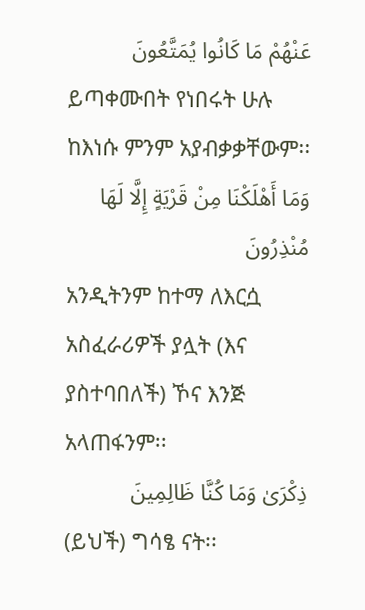عَنْهُمْ مَا كَانُوا يُمَتَّعُونَ
ይጣቀሙበት የነበሩት ሁሉ ከእነሱ ምንም አያብቃቃቸውም፡፡
وَمَا أَهْلَكْنَا مِنْ قَرْيَةٍ إِلَّا لَهَا مُنْذِرُونَ
አንዲትንም ከተማ ለእርሷ አስፈራሪዎች ያሏት (እና ያስተባበለች) ኾና እንጅ አላጠፋንም፡፡
ذِكْرَىٰ وَمَا كُنَّا ظَالِمِينَ
(ይህች) ግሳፄ ናት፡፡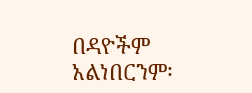በዳዮችም አልነበርንም፡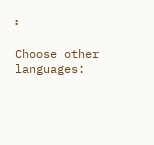፡

Choose other languages: